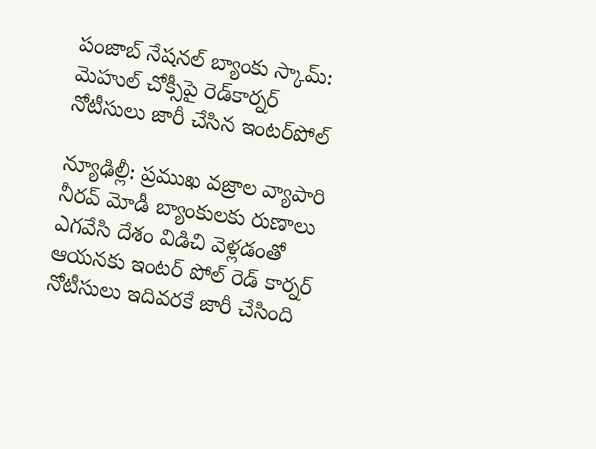పంజాబ్ నేషనల్ బ్యాంకు స్కామ్: మెహుల్ చోక్సీపై రెడ్‌కార్నర్ నోటీసులు జారీ చేసిన ఇంటర్‌పోల్

న్యూఢిల్లీ: ప్రముఖ వజ్రాల వ్యాపారి నీరవ్ మోడీ బ్యాంకులకు రుణాలు ఎగవేసి దేశం విడిచి వెళ్లడంతో ఆయనకు ఇంటర్ పోల్ రెడ్ కార్నర్ నోటీసులు ఇదివరకే జారీ చేసింది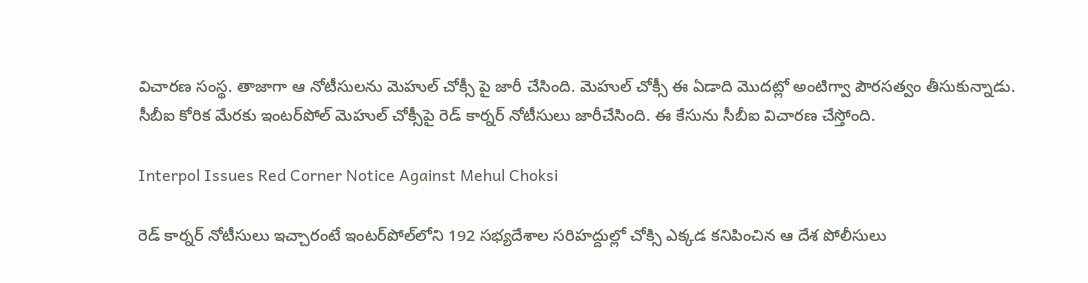విచారణ సంస్థ. తాజాగా ఆ నోటీసులను మెహుల్ చోక్సీ పై జారీ చేసింది. మెహుల్ చోక్సీ ఈ ఏడాది మొదట్లో అంటిగ్వా పౌరసత్వం తీసుకున్నాడు. సీబీఐ కోరిక మేరకు ఇంటర్‌పోల్ మెహుల్ చోక్సీపై రెడ్ కార్నర్ నోటీసులు జారీచేసింది. ఈ కేసును సీబీఐ విచారణ చేస్తోంది.

Interpol Issues Red Corner Notice Against Mehul Choksi

రెడ్ కార్నర్ నోటీసులు ఇచ్చారంటే ఇంటర్‌పోల్‌లోని 192 సభ్యదేశాల సరిహద్దుల్లో చోక్సి ఎక్కడ కనిపించిన ఆ దేశ పోలీసులు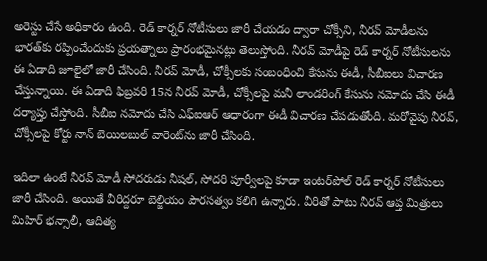అరెస్టు చేసే అధికారం ఉంది. రెడ్ కార్నర్ నోటీసులు జారీ చేయడం ద్వారా చోక్సీని, నీరవ్ మోడీలను భారత్‌కు రప్పించేందుకు ప్రయత్నాలు ప్రారంభమైనట్లు తెలుస్తోంది. నీరవ్ మోడీపై రెడ్ కార్నర్ నోటీసులను ఈ ఏడాది జూలైలో జారీ చేసింది. నీరవ్ మోడీ, చోక్సీలకు సంబంధించి కేసును ఈడీ, సీబీఐలు విచారణ చేస్తున్నాయి. ఈ ఏడాది ఫిబ్రవరి 15న నీరవ్ మోడీ, చోక్సీలపై మనీ లాండరింగ్ కేసును నమోదు చేసి ఈడీ దర్యాప్తు చేస్తోంది. సీబీఐ నమోదు చేసి ఎఫ్ఐఆర్ ఆధారంగా ఈడీ విచారణ చేపడుతోంది. మరోవైపు నీరవ్, చోక్సీలపై కోర్టు నాన్ బెయిలబుల్ వారెంట్‌ను జారీ చేసింది.

ఇదిలా ఉంటే నీరవ్ మోడీ సోదరుడు నీషల్, సోదరి పూర్వీలపై కూడా ఇంటర్‌పోల్ రెడ్ కార్నర్ నోటీసులు జారీ చేసింది. అయితే వీరిద్దరూ బెల్జియం పౌరసత్వం కలిగి ఉన్నారు. వీరితో పాటు నీరవ్ ఆప్త మిత్రులు మిహిర్ భన్సాలీ, ఆదిత్య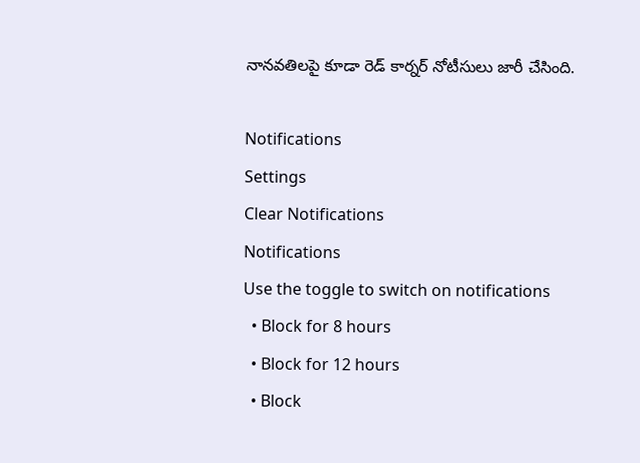నానవతిలపై కూడా రెడ్ కార్నర్ నోటీసులు జారీ చేసింది.

Notifications
Settings
Clear Notifications
Notifications
Use the toggle to switch on notifications
  • Block for 8 hours
  • Block for 12 hours
  • Block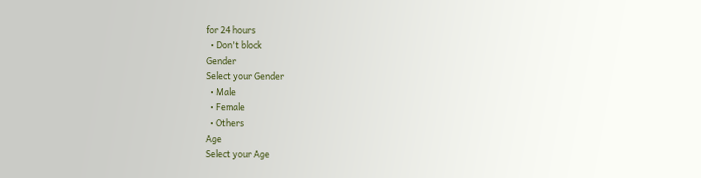for 24 hours
  • Don't block
Gender
Select your Gender
  • Male
  • Female
  • Others
Age
Select your Age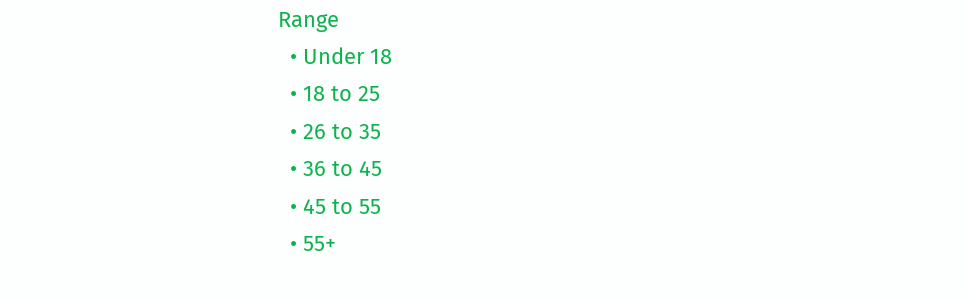Range
  • Under 18
  • 18 to 25
  • 26 to 35
  • 36 to 45
  • 45 to 55
  • 55+